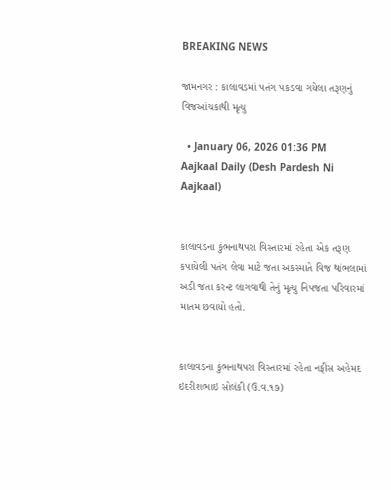BREAKING NEWS

જામનગર : કાલાવડમાં પતંગ પકડવા ગયેલા તરૂણનું વિજઆંચકાથી મૃત્યુ

  • January 06, 2026 01:36 PM
Aajkaal Daily (Desh Pardesh Ni Aajkaal)


કાલાવડના કુંભનાથપરા વિસ્તારમાં રહેતા એક તરૂણ કપાયેલી પતંગ લેવા માટે જતા અકસ્માતે વિજ થાંભલામાં અડી જતા કરન્ટ લાગવાથી તેનું મૃત્યુ નિપજતા પરિવારમાં માતમ છવાયો હતો.


કાલાવડના કુંભનાથપરા વિસ્તારમાં રહેતા નફીસ અહેમદ ઇદરીશભાઇ સોલંકી (ઉ.વ.૧૭)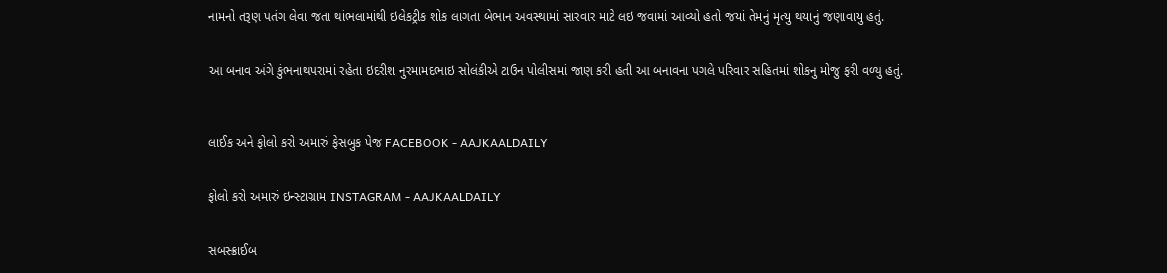નામનો તરૂણ પતંગ લેવા જતા થાંભલામાંથી ઇલેકટ્રીક શોક લાગતા બેભાન અવસ્થામાં સારવાર માટે લઇ જવામાં આવ્યો હતો જયાં તેમનું મૃત્યુ થયાનું જણાવાયુ હતું.


આ બનાવ અંગે કુંભનાથપરામાં રહેતા ઇદરીશ નુરમામદભાઇ સોલંકીએ ટાઉન પોલીસમાં જાણ કરી હતી આ બનાવના પગલે પરિવાર સહિતમાં શોકનુ મોજુ ફરી વળ્યુ હતું.



લાઈક અને ફોલો કરો અમારું ફેસબુક પેજ FACEBOOK - AAJKAALDAILY


ફોલો કરો અમારું ઇન્સ્ટાગ્રામ INSTAGRAM - AAJKAALDAILY


સબસ્ક્રાઈબ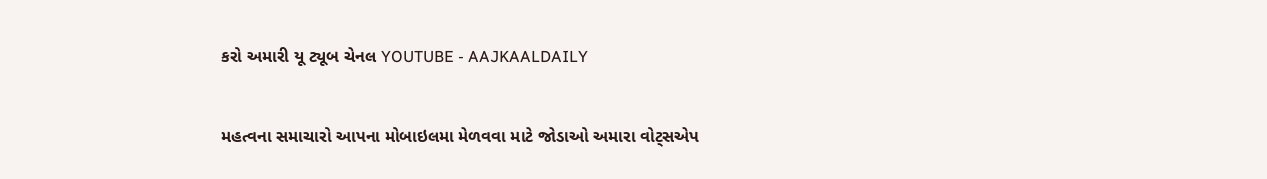કરો અમારી યૂ ટ્યૂબ ચેનલ YOUTUBE - AAJKAALDAILY


મહત્વના સમાચારો આપના મોબાઇલમા મેળવવા માટે જોડાઓ અમારા વોટ્સએપ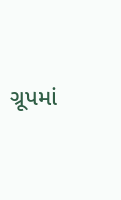ગ્રૂપમાં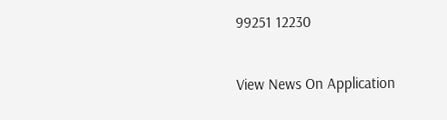99251 12230

View News On Application